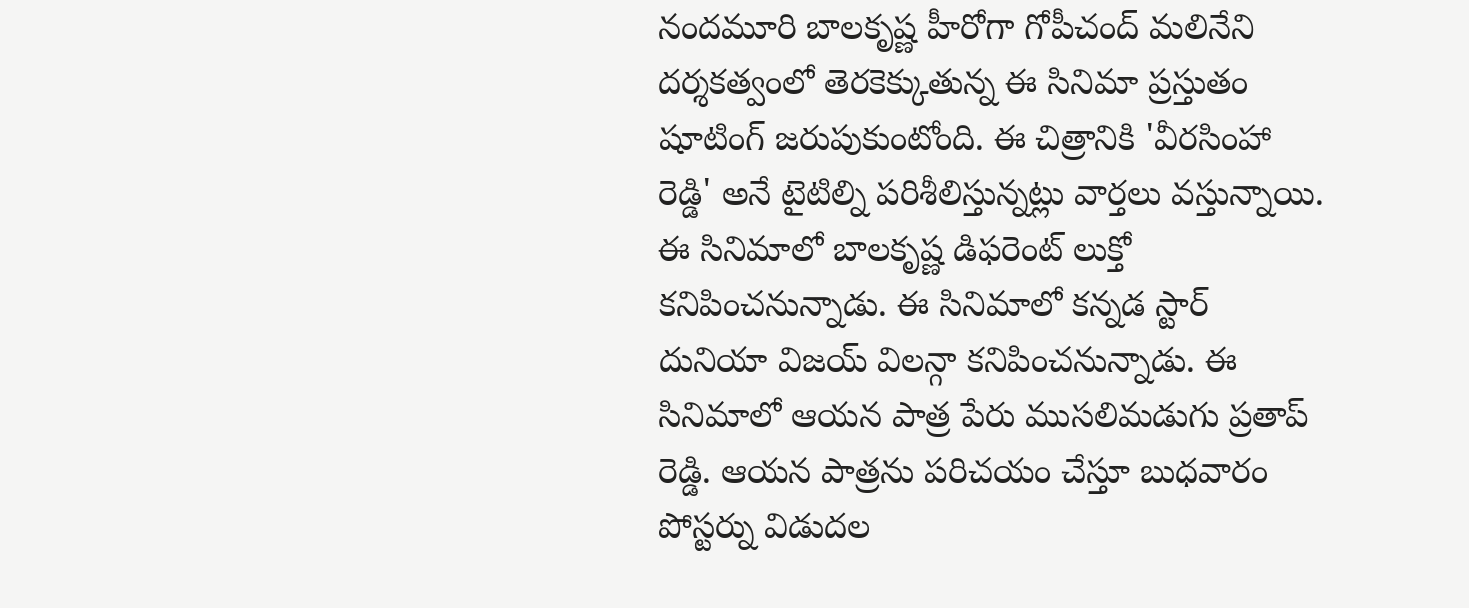నందమూరి బాలకృష్ణ హీరోగా గోపీచంద్ మలినేని దర్శకత్వంలో తెరకెక్కుతున్న ఈ సినిమా ప్రస్తుతం షూటింగ్ జరుపుకుంటోంది. ఈ చిత్రానికి 'వీరసింహా రెడ్డి' అనే టైటిల్ని పరిశీలిస్తున్నట్లు వార్తలు వస్తున్నాయి. ఈ సినిమాలో బాలకృష్ణ డిఫరెంట్ లుక్తో కనిపించనున్నాడు. ఈ సినిమాలో కన్నడ స్టార్ దునియా విజయ్ విలన్గా కనిపించనున్నాడు. ఈ సినిమాలో ఆయన పాత్ర పేరు ముసలిమడుగు ప్రతాప్ రెడ్డి. ఆయన పాత్రను పరిచయం చేస్తూ బుధవారం పోస్టర్ను విడుదల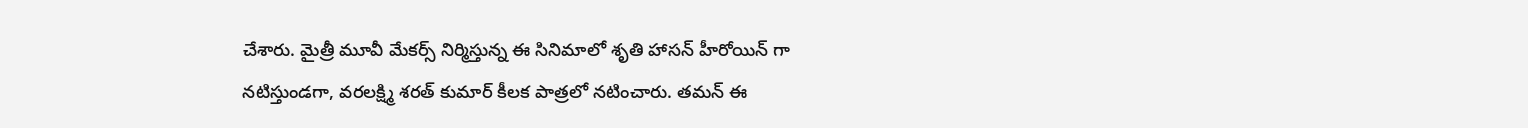చేశారు. మైత్రీ మూవీ మేకర్స్ నిర్మిస్తున్న ఈ సినిమాలో శృతి హాసన్ హీరోయిన్ గా నటిస్తుండగా, వరలక్ష్మి శరత్ కుమార్ కీలక పాత్రలో నటించారు. తమన్ ఈ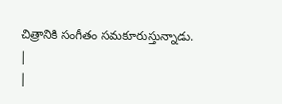చిత్రానికి సంగీతం సమకూరుస్తున్నాడు.
|
|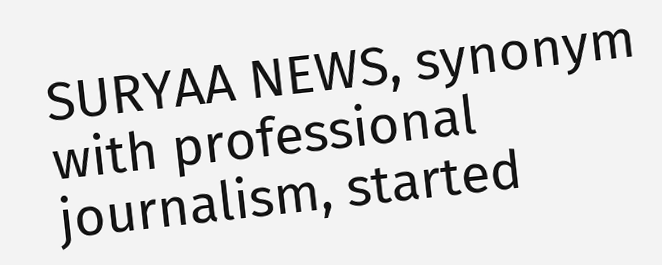SURYAA NEWS, synonym with professional journalism, started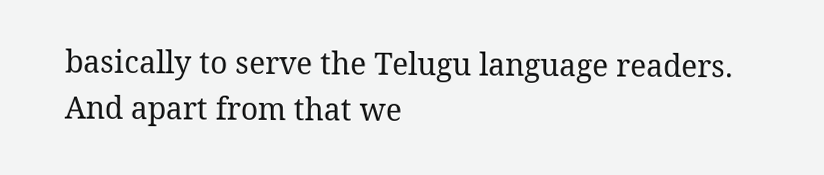basically to serve the Telugu language readers. And apart from that we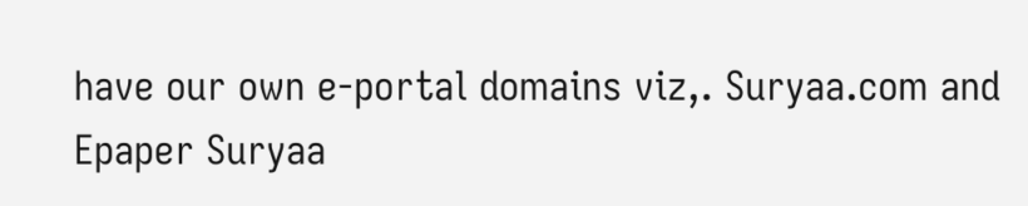have our own e-portal domains viz,. Suryaa.com and Epaper Suryaa